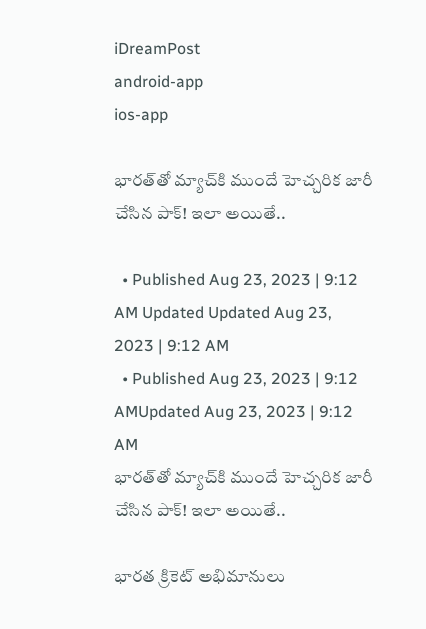iDreamPost
android-app
ios-app

భారత్‌తో మ్యాచ్‌కి ముందే హెచ్చరిక జారీ చేసిన పాక్‌! ఇలా అయితే..

  • Published Aug 23, 2023 | 9:12 AM Updated Updated Aug 23, 2023 | 9:12 AM
  • Published Aug 23, 2023 | 9:12 AMUpdated Aug 23, 2023 | 9:12 AM
భారత్‌తో మ్యాచ్‌కి ముందే హెచ్చరిక జారీ చేసిన పాక్‌! ఇలా అయితే..

భారత క్రికెట్‌ అభిమానులు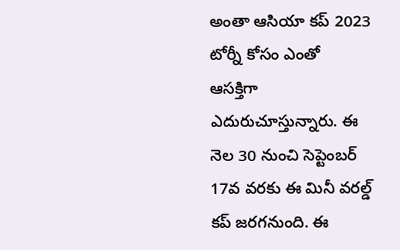అంతా ఆసియా కప్‌ 2023 టోర్నీ కోసం ఎంతో ఆసక్తిగా ఎదురుచూస్తున్నారు. ఈ నెల 30 నుంచి సెప్టెంబర్‌ 17వ వరకు ఈ మినీ వరల్డ్‌ కప్‌ జరగనుంది. ఈ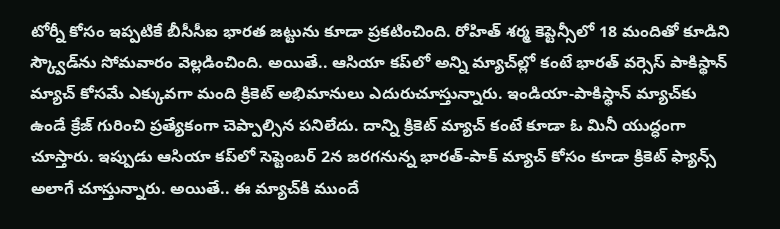టోర్నీ కోసం ఇప్పటికే బీసీసీఐ భారత జట్టును కూడా ప్రకటించింది. రోహిత్‌ శర్మ కెప్టెన్సీలో 18 మందితో కూడిని స్క్వౌడ్‌ను సోమవారం వెల్లడించింది. అయితే.. ఆసియా కప్‌లో అన్ని మ్యాచ్‌ల్లో కంటే భారత్‌ వర్సెస్‌ పాకిస్థాన్‌ మ్యాచ్‌ కోసమే ఎక్కువగా మంది క్రికెట్‌ అభిమానులు ఎదురుచూస్తున్నారు. ఇండియా-పాకిస్థాన్‌ మ్యాచ్‌కు ఉండే క్రేజ్‌ గురించి ప్రత్యేకంగా చెప్పాల్సిన పనిలేదు. దాన్ని క్రికెట్‌ మ్యాచ్‌ కంటే కూడా ఓ మినీ యుద్ధంగా చూస్తారు. ఇప్పుడు ఆసియా కప్‌లో సెప్టెంబర్‌ 2న జరగనున్న భారత్‌-పాక్‌ మ్యాచ్‌ కోసం కూడా క్రికెట్‌ ఫ్యాన్స్‌ అలాగే చూస్తున్నారు. అయితే.. ఈ మ్యాచ్‌కి ముందే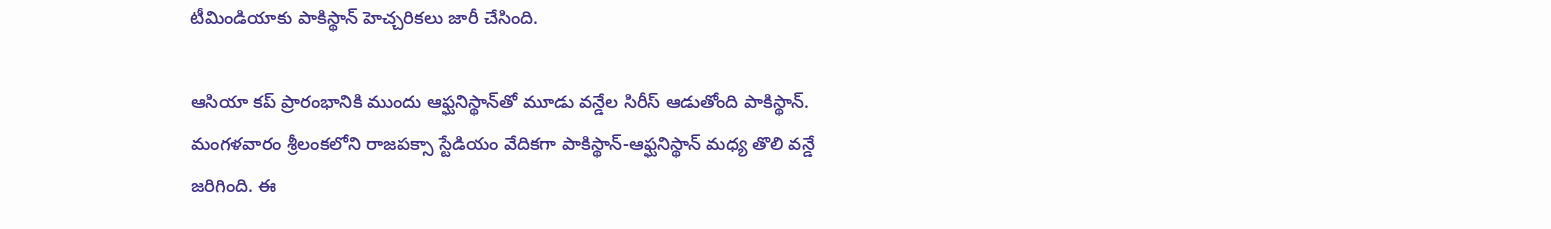టీమిండియాకు పాకిస్థాన్‌ హెచ్చరికలు జారీ చేసింది.

ఆసియా కప్‌ ప్రారంభానికి ముందు ఆఫ్ఘనిస్థాన్‌తో మూడు వన్డేల సిరీస్‌ ఆడుతోంది పాకిస్థాన్‌. మంగళవారం శ్రీలంకలోని రాజపక్సా స్టేడియం వేదికగా పాకిస్థాన్‌-ఆఫ్ఘనిస్థాన్‌ మధ్య తొలి వన్డే జరిగింది. ఈ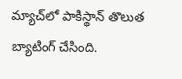మ్యాచ్‌లో పాకిస్థాన్‌ తొలుత బ్యాటింగ్‌ చేసింది.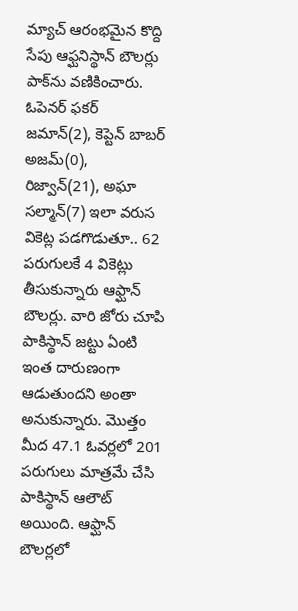మ్యాచ్‌ ఆరంభమైన కొద్ది సేపు ఆఫ్ఘనిస్థాన్‌ బౌలర్లు పాక్‌ను వణికించారు. ఓపెనర్‌ ఫకర్‌ జమాన్‌(2), కెప్టెన్‌ బాబర్‌ అజమ్‌(0), రిజ్వాన్‌(21), అఘా సల్మాన్‌(7) ఇలా వరుస వికెట్ల పడగొడుతూ.. 62 పరుగులకే 4 వికెట్లు తీసుకున్నారు ఆఫ్ఘాన్‌ బౌలర్లు. వారి జోరు చూపి పాకిస్థాన్‌ జట్టు ఏంటి ఇంత దారుణంగా ఆడుతుందని అంతా అనుకున్నారు. మొత్తం మీద 47.1 ఓవర్లలో 201 పరుగులు మాత్రమే చేసి పాకిస్థాన్‌ ఆలౌట్‌ అయింది. ఆఫ్ఘాన్‌ బౌలర్లలో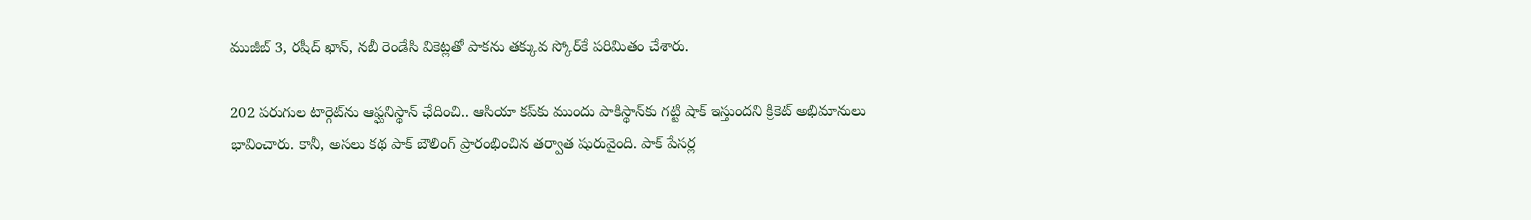ముజీబ్‌ 3, రషీద్‌ ఖాన్‌, నబీ రెండేసి వికెట్లతో పాకను తక్కువ స్కోర్‌కే పరిమితం చేశారు.

202 పరుగుల టార్గెట్‌ను ఆఫ్ఘనిస్థాన్‌ ఛేదించి.. ఆసియా కప్‌కు ముందు పాకిస్థాన్‌కు గట్టి షాక్‌ ఇస్తుందని క్రికెట్‌ అభిమానులు భావించారు. కానీ, అసలు కథ పాక్‌ బౌలింగ్‌ ప్రారంభించిన తర్వాత షురువైంది. పాక్‌ పేసర్ల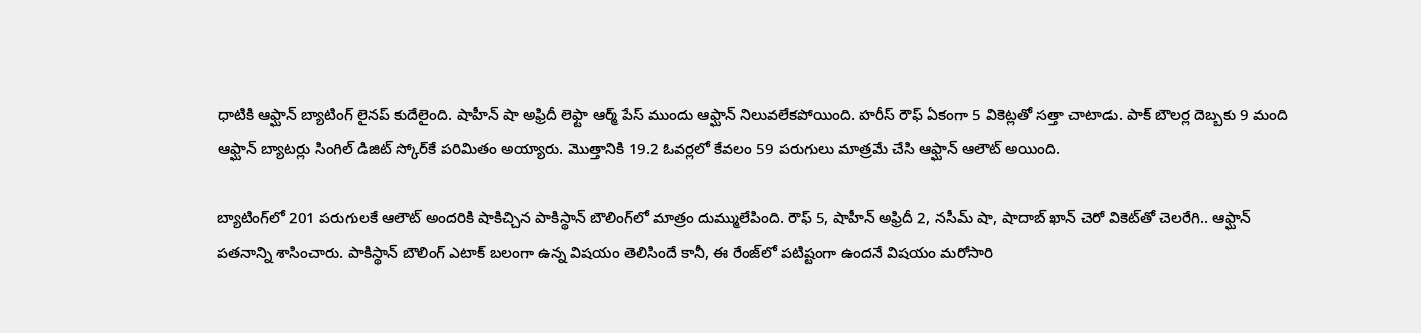ధాటికి ఆఫ్ఘాన్‌ బ్యాటింగ్‌ లైనప్‌ కుదేలైంది. షాహీన్‌ షా అఫ్రిదీ లెఫ్టా ఆర్మ్‌ పేస్‌ ముందు ఆఫ్ఘాన్‌ నిలువలేకపోయింది. హరీస్‌ రౌఫ్‌ ఏకంగా 5 వికెట్లతో సత్తా చాటాడు. పాక్‌ బౌలర్ల దెబ్బకు 9 మంది ఆఫ్ఘాన్‌ బ్యాటర్లు సింగిల్‌ డిజిట్‌ స్కోర్‌కే పరిమితం అయ్యారు. మొత్తానికి 19.2 ఓవర్లలో కేవలం 59 పరుగులు మాత్రమే చేసి ఆఫ్ఘాన్‌ ఆలౌట్‌ అయింది.

బ్యాటింగ్‌లో 201 పరుగులకే ఆలౌట్‌ అందరికి షాకిచ్చిన పాకిస్థాన్‌ బౌలింగ్‌లో మాత్రం దుమ్ములేపింది. రౌఫ్‌ 5, షాహీన్‌ అఫ్రిదీ 2, నసీమ్‌ షా, షాదాబ్‌ ఖాన్‌ చెరో వికెట్‌తో చెలరేగి.. ఆఫ్ఘాన్‌ పతనాన్ని శాసించారు. పాకిస్థాన్‌ బౌలింగ్‌ ఎటాక్‌ బలంగా ఉన్న విషయం తెలిసిందే కానీ, ఈ రేంజ్‌లో పటిష్టంగా ఉందనే విషయం మరోసారి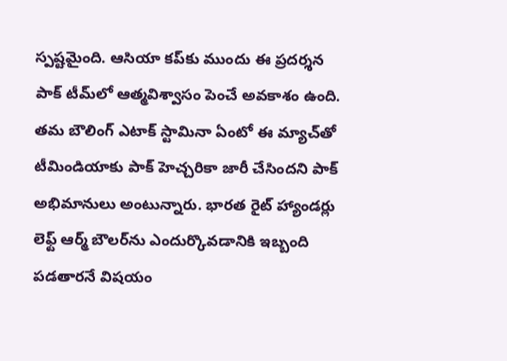స్పష్టమైంది. ఆసియా కప్‌కు ముందు ఈ ప్రదర్శన పాక్‌ టీమ్‌లో ఆత్మవిశ్వాసం పెంచే అవకాశం ఉంది. తమ బౌలింగ్‌ ఎటాక్‌ స్టామినా ఏంటో ఈ మ్యాచ్‌తో టీమిండియాకు పాక్‌ హెచ్చరికా జారీ చేసిందని పాక్‌ అభిమానులు అంటున్నారు. భారత రైట్‌ హ్యాండర్లు లెఫ్ట్‌ ఆర్మ్‌ బౌలర్‌ను ఎందుర్కొవడానికి ఇబ్బంది పడతారనే విషయం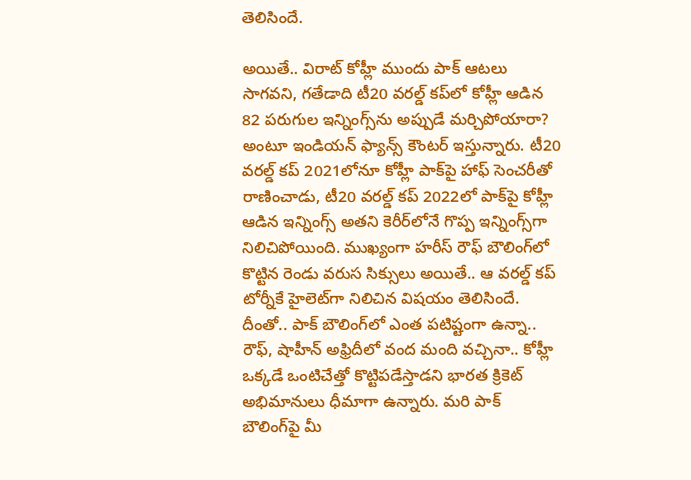తెలిసిందే.

అయితే.. విరాట్‌ కోహ్లీ ముందు పాక్‌ ఆటలు సాగవని, గతేడాది టీ20 వరల్డ్‌ కప్‌లో కోహ్లీ ఆడిన 82 పరుగుల ఇన్నింగ్స్‌ను అప్పుడే మర్చిపోయారా? అంటూ ఇండియన్‌ ఫ్యాన్స్‌ కౌంటర్‌ ఇస్తున్నారు. టీ20 వరల్డ్‌ కప్‌ 2021లోనూ కోహ్లీ పాక్‌పై హాఫ్‌ సెంచరీతో రాణించాడు, టీ20 వరల్డ్‌ కప్‌ 2022లో పాక్‌పై కోహ్లీ ఆడిన ఇన్నింగ్స్‌ అతని కెరీర్‌లోనే గొప్ప ఇన్నింగ్స్‌గా నిలిచిపోయింది. ముఖ్యంగా హరీస్‌ రౌఫ్‌ బౌలింగ్‌లో కొట్టిన రెండు వరుస సిక్సులు అయితే.. ఆ వరల్డ్‌ కప్‌ టోర్నీకే హైలెట్‌గా నిలిచిన విషయం తెలిసిందే. దీంతో.. పాక్‌ బౌలింగ్‌లో ఎంత పటిష్టంగా ఉన్నా.. రౌఫ్‌, షాహీన్‌ అఫ్రిదీలో వంద మంది వచ్చినా.. కోహ్లీ ఒక్కడే ఒంటిచేత్తో కొట్టిపడేస్తాడని భారత క్రికెట్‌ అభిమానులు ధీమాగా ఉన్నారు. మరి పాక్‌ బౌలింగ్‌పై మీ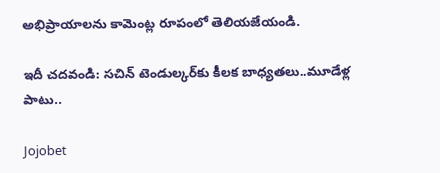అభిప్రాయాలను కామెంట్ల రూపంలో తెలియజేయండి.

ఇదీ చదవండి: సచిన్ టెండుల్కర్‌కు కీలక బాధ్యతలు..మూడేళ్ల పాటు..

Jojobet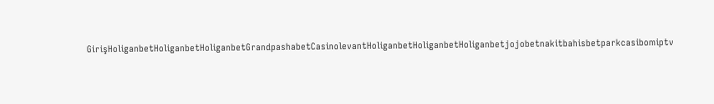GirişHoliganbetHoliganbetHoliganbetGrandpashabetCasinolevantHoliganbetHoliganbetHoliganbetjojobetnakitbahisbetparkcasibomiptv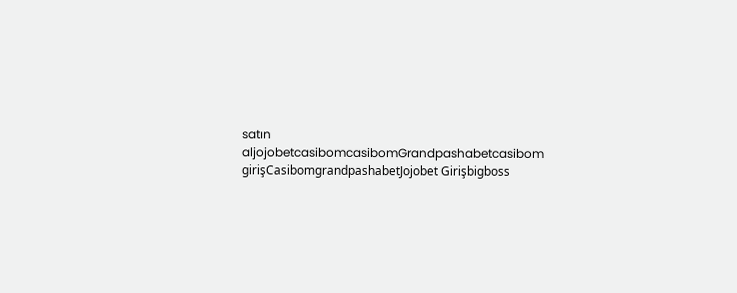satın aljojobetcasibomcasibomGrandpashabetcasibom girişCasibomgrandpashabetJojobet Girişbigboss